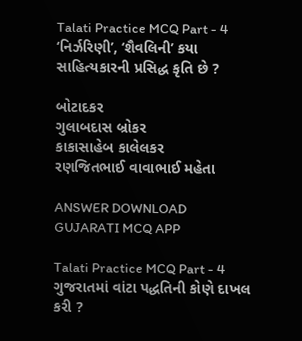Talati Practice MCQ Part - 4
‘નિર્ઝરિણી’, ‘શૈવલિની’ કયા સાહિત્યકારની પ્રસિદ્ધ કૃતિ છે ?

બોટાદકર
ગુલાબદાસ બ્રોકર
કાકાસાહેબ કાલેલકર
રણજિતભાઈ વાવાભાઈ મહેતા

ANSWER DOWNLOAD GUJARATI MCQ APP

Talati Practice MCQ Part - 4
ગુજરાતમાં વાંટા પદ્ધતિની કોણે દાખલ કરી ?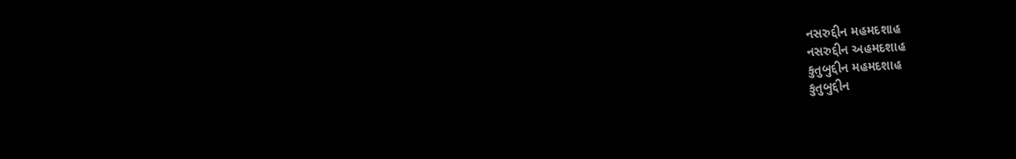નસરુદ્દીન મહમદશાહ
નસરુદ્દીન અહમદશાહ
કુતુબુદ્દીન મહમદશાહ
કુતુબુદ્દીન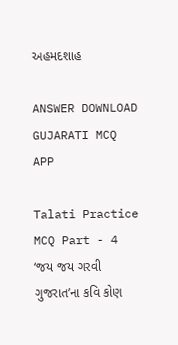અહમદશાહ

ANSWER DOWNLOAD GUJARATI MCQ APP

Talati Practice MCQ Part - 4
‘જય જય ગરવી ગુજરાત’ના કવિ કોણ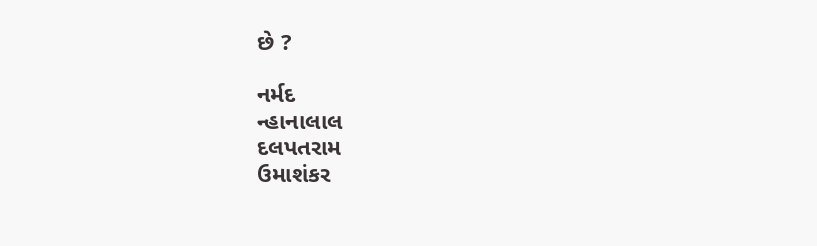છે ?

નર્મદ
ન્હાનાલાલ
દલપતરામ
ઉમાશંકર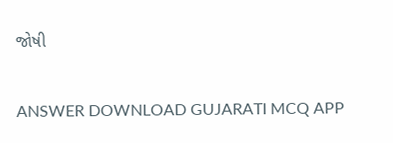જોષી

ANSWER DOWNLOAD GUJARATI MCQ APP